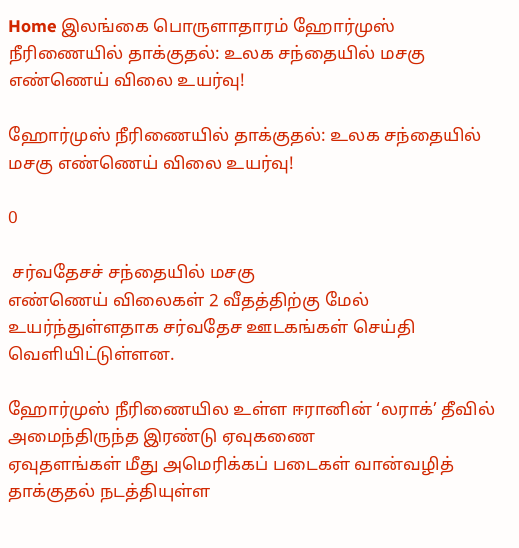Home இலங்கை பொருளாதாரம் ஹோர்முஸ் நீரிணையில் தாக்குதல்: உலக சந்தையில் மசகு எண்ணெய் விலை உயர்வு!

ஹோர்முஸ் நீரிணையில் தாக்குதல்: உலக சந்தையில் மசகு எண்ணெய் விலை உயர்வு!

0

 சர்வதேசச் சந்தையில் மசகு
எண்ணெய் விலைகள் 2 வீதத்திற்கு மேல் உயர்ந்துள்ளதாக சர்வதேச ஊடகங்கள் செய்தி வெளியிட்டுள்ளன.

ஹோர்முஸ் நீரிணையில உள்ள ஈரானின் ‘லராக்’ தீவில் அமைந்திருந்த இரண்டு ஏவுகணை
ஏவுதளங்கள் மீது அமெரிக்கப் படைகள் வான்வழித் தாக்குதல் நடத்தியுள்ள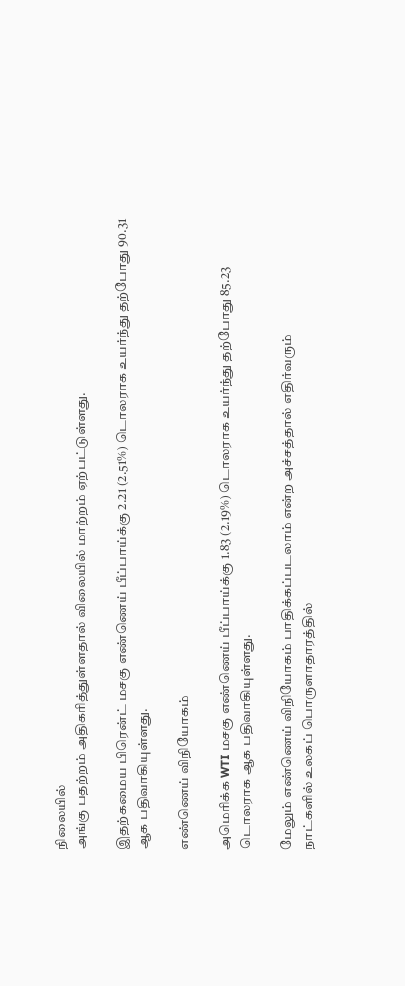நிலையில்
அங்கு பதற்றம் அதிகரித்துள்ளதால் விலையில் மாற்றம் ஏற்பட்டுள்ளது.

இதற்கமைய பிரென்ட் மசகு எண்ணெய் பீப்பாய்க்கு 2.21 (2.51%) டொலராக உயர்ந்து தற்போது 90.31
ஆக பதிவாகியுள்ளது.

எண்ணெய் விநியோகம்

அமெரிக்க WTI மசகு எண்ணெய் பீப்பாய்க்கு 1.83 (2.19%) டொலராக உயர்ந்து தற்போது 85.23 டொலராக ஆக பதிவாகியுள்ளது.

மேலும் எண்ணெய் விநியோகம் பாதிக்கப்படலாம் என்ற அச்சத்தால் எதிர்வரும்
நாட்களில் உலகப் பொருளாதாரத்தில்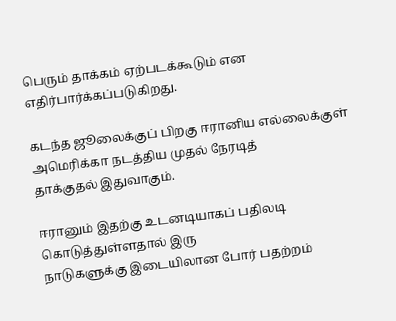பெரும் தாக்கம் ஏற்படக்கூடும் என
எதிர்பார்க்கப்படுகிறது.

கடந்த ஜூலைக்குப் பிறகு ஈரானிய எல்லைக்குள் அமெரிக்கா நடத்திய முதல் நேரடித்
தாக்குதல் இதுவாகும்.

ஈரானும் இதற்கு உடனடியாகப் பதிலடி கொடுத்துள்ளதால் இரு
நாடுகளுக்கு இடையிலான போர் பதற்றம்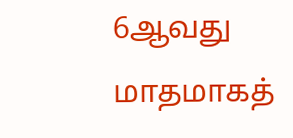6ஆவது மாதமாகத்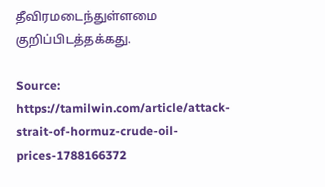தீவிரமடைந்துள்ளமை குறிப்பிடத்தக்கது.

Source: https://tamilwin.com/article/attack-strait-of-hormuz-crude-oil-prices-1788166372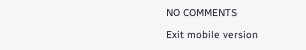NO COMMENTS

Exit mobile version